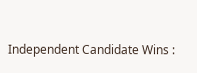Independent Candidate Wins :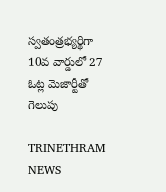స్వతంత్రభ్యర్థిగా 10వ వార్డులో 27 ఓట్ల మెజార్టీతో గెలుపు

TRINETHRAM NEWS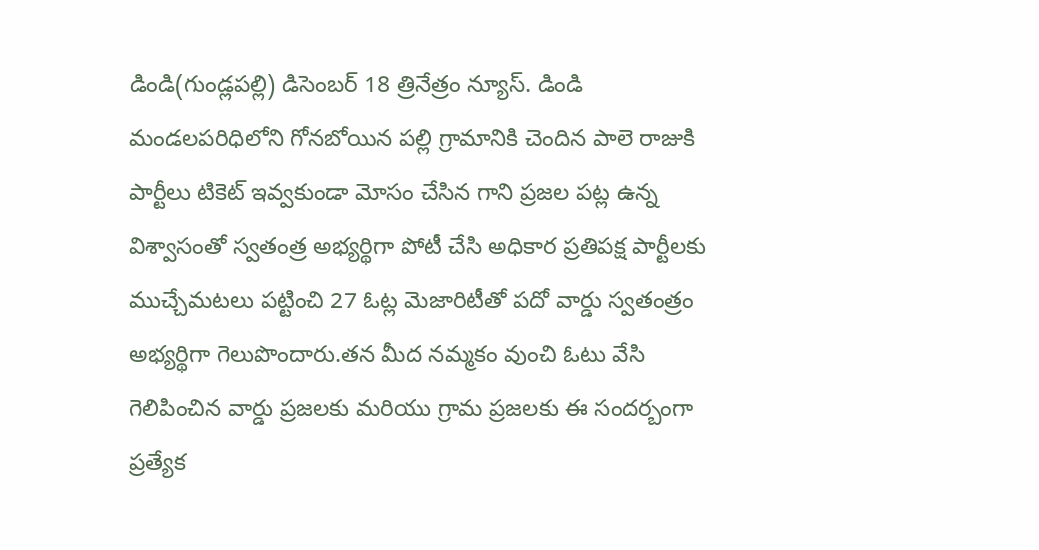డిండి(గుండ్లపల్లి) డిసెంబర్ 18 త్రినేత్రం న్యూస్. డిండి మండలపరిధిలోని గోనబోయిన పల్లి గ్రామానికి చెందిన పాలె రాజుకి పార్టీలు టికెట్ ఇవ్వకుండా మోసం చేసిన గాని ప్రజల పట్ల ఉన్న విశ్వాసంతో స్వతంత్ర అభ్యర్థిగా పోటీ చేసి అధికార ప్రతిపక్ష పార్టీలకు ముచ్చేమటలు పట్టించి 27 ఓట్ల మెజారిటీతో పదో వార్డు స్వతంత్రం అభ్యర్థిగా గెలుపొందారు.తన మీద నమ్మకం వుంచి ఓటు వేసి గెలిపించిన వార్డు ప్రజలకు మరియు గ్రామ ప్రజలకు ఈ సందర్బంగా ప్రత్యేక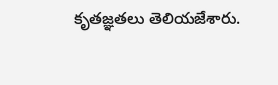కృతజ్ఞతలు తెలియజేశారు.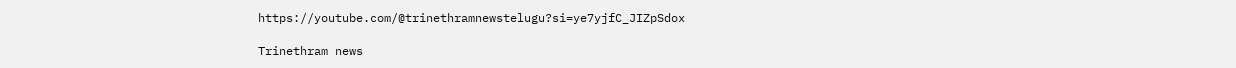https://youtube.com/@trinethramnewstelugu?si=ye7yjfC_JIZpSdox

Trinethram news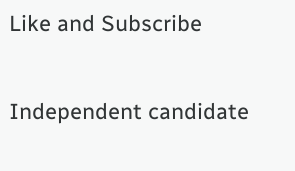Like and Subscribe

Independent candidate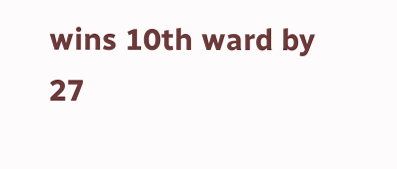wins 10th ward by 27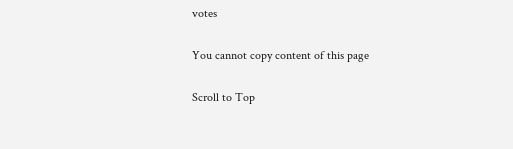votes

You cannot copy content of this page

Scroll to Top